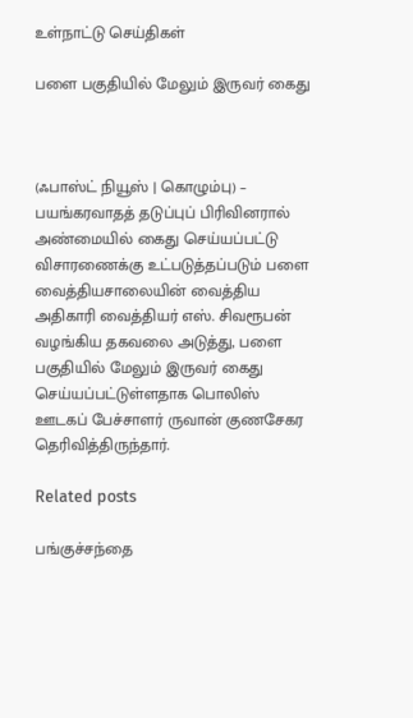உள்நாட்டு செய்திகள்

பளை பகுதியில் மேலும் இருவர் கைது



(ஃபாஸ்ட் நியூஸ் | கொழும்பு) – பயங்கரவாதத் தடுப்புப் பிரிவினரால் அண்மையில் கைது செய்யப்பட்டு விசாரணைக்கு உட்படுத்தப்படும் பளை வைத்தியசாலையின் வைத்திய அதிகாரி வைத்தியர் எஸ். சிவரூபன் வழங்கிய தகவலை அடுத்து, பளை பகுதியில் மேலும் இருவர் கைது செய்யப்பட்டுள்ளதாக பொலிஸ் ஊடகப் பேச்சாளர் ருவான் குணசேகர தெரிவித்திருந்தார்.

Related posts

பங்குச்சந்தை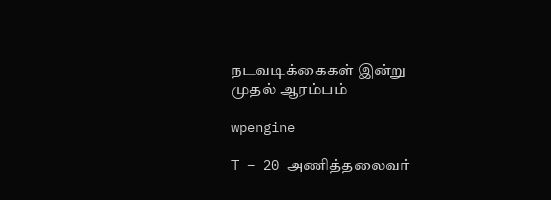நடவடிக்கைகள் இன்று முதல் ஆரம்பம்

wpengine

T – 20 அணித்தலைவர்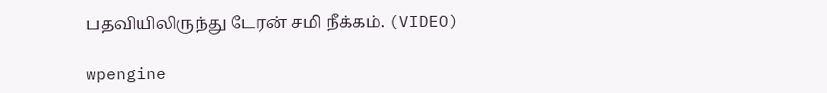பதவியிலிருந்து டேரன் சமி நீக்கம். (VIDEO)

wpengine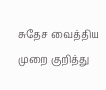சுதேச வைத்திய முறை குறித்து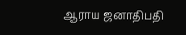ஆராய ஜனாதிபதி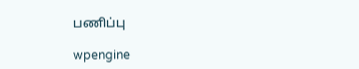பணிப்பு

wpengine